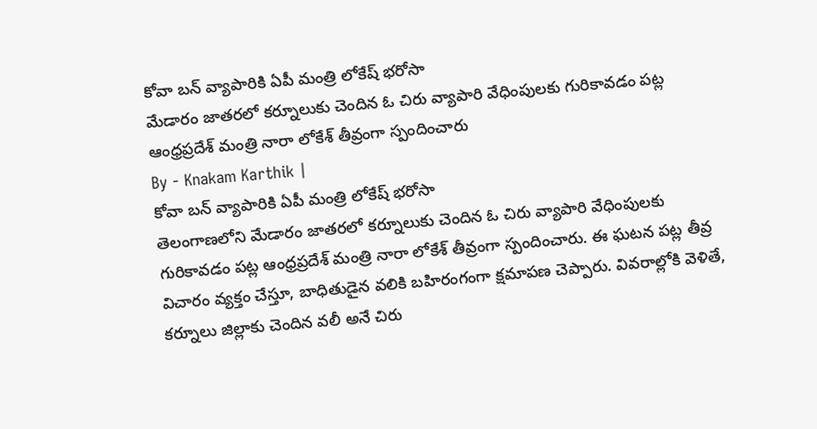కోవా బన్ వ్యాపారికి ఏపీ మంత్రి లోకేష్ భరోసా
మేడారం జాతరలో కర్నూలుకు చెందిన ఓ చిరు వ్యాపారి వేధింపులకు గురికావడం పట్ల ఆంధ్రప్రదేశ్ మంత్రి నారా లోకేశ్ తీవ్రంగా స్పందించారు
By - Knakam Karthik |
కోవా బన్ వ్యాపారికి ఏపీ మంత్రి లోకేష్ భరోసా
తెలంగాణలోని మేడారం జాతరలో కర్నూలుకు చెందిన ఓ చిరు వ్యాపారి వేధింపులకు గురికావడం పట్ల ఆంధ్రప్రదేశ్ మంత్రి నారా లోకేశ్ తీవ్రంగా స్పందించారు. ఈ ఘటన పట్ల తీవ్ర విచారం వ్యక్తం చేస్తూ, బాధితుడైన వలికి బహిరంగంగా క్షమాపణ చెప్పారు. వివరాల్లోకి వెళితే, కర్నూలు జిల్లాకు చెందిన వలీ అనే చిరు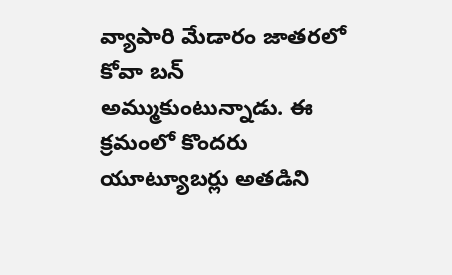వ్యాపారి మేడారం జాతరలో కోవా బన్ అమ్ముకుంటున్నాడు. ఈ క్రమంలో కొందరు యూట్యూబర్లు అతడిని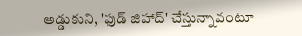అడ్డుకుని, 'ఫుడ్ జిహాద్' చేస్తున్నావంటూ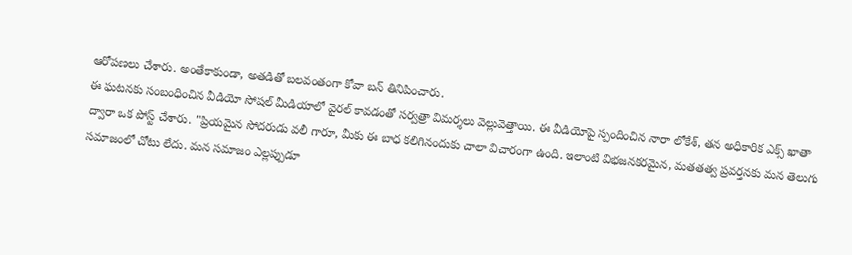ఆరోపణలు చేశారు. అంతేకాకుండా, అతడితో బలవంతంగా కోవా బన్ తినిపించారు.
ఈ ఘటనకు సంబంధించిన వీడియో సోషల్ మీడియాలో వైరల్ కావడంతో సర్వత్రా విమర్శలు వెల్లువెత్తాయి. ఈ వీడియోపై స్పందించిన నారా లోకేశ్, తన అధికారిక ఎక్స్ ఖాతా ద్వారా ఒక పోస్ట్ చేశారు. "ప్రియమైన సోదరుడు వలీ గారూ, మీకు ఈ బాధ కలిగినందుకు చాలా విచారంగా ఉంది. ఇలాంటి విభజనకరమైన, మతతత్వ ప్రవర్తనకు మన తెలుగు సమాజంలో చోటు లేదు. మన సమాజం ఎల్లప్పుడూ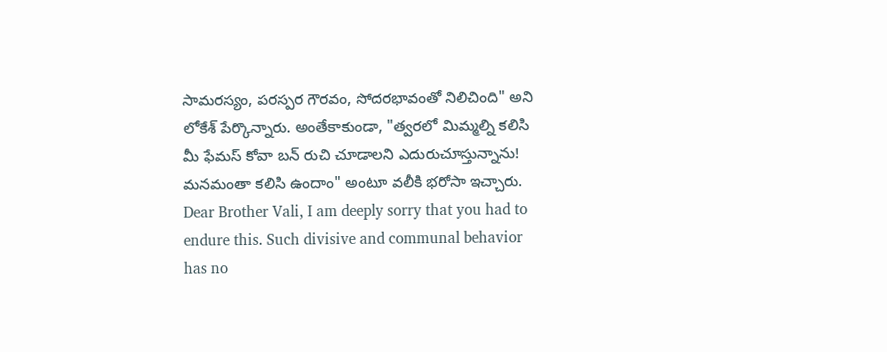సామరస్యం, పరస్పర గౌరవం, సోదరభావంతో నిలిచింది" అని లోకేశ్ పేర్కొన్నారు. అంతేకాకుండా, "త్వరలో మిమ్మల్ని కలిసి మీ ఫేమస్ కోవా బన్ రుచి చూడాలని ఎదురుచూస్తున్నాను! మనమంతా కలిసి ఉందాం" అంటూ వలీకి భరోసా ఇచ్చారు.
Dear Brother Vali, I am deeply sorry that you had to endure this. Such divisive and communal behavior has no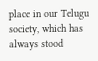place in our Telugu society, which has always stood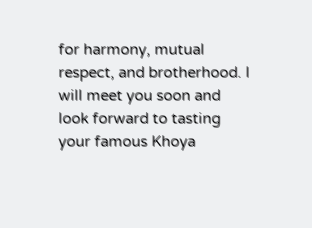for harmony, mutual respect, and brotherhood. I will meet you soon and look forward to tasting your famous Khoya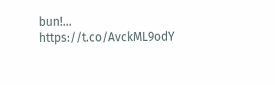bun!… https://t.co/AvckML9odY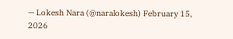— Lokesh Nara (@naralokesh) February 15, 2026